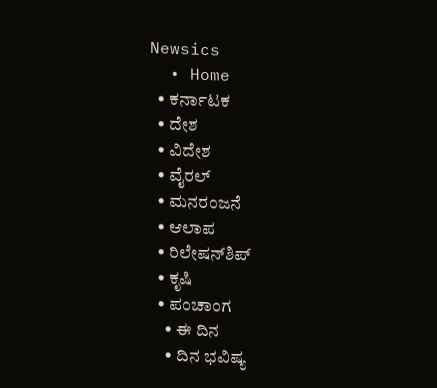Newsics
  • Home
  • ಕರ್ನಾಟಕ
  • ದೇಶ
  • ವಿದೇಶ
  • ವೈರಲ್
  • ಮನರಂಜನೆ
  • ಆಲಾಪ
  • ರಿಲೇಷನ್‌ಶಿಪ್
  • ಕೃಷಿ
  • ಪಂಚಾಂಗ
    • ಈ ದಿನ
    • ದಿನ ಭವಿಷ್ಯ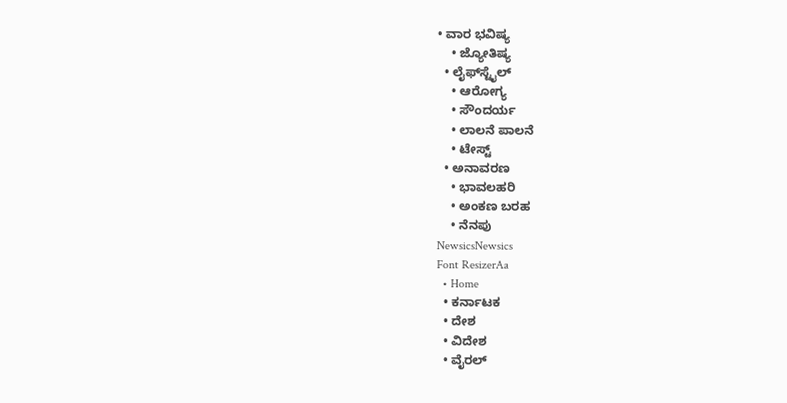• ವಾರ ಭವಿಷ್ಯ
    • ಜ್ಯೋತಿಷ್ಯ
  • ಲೈಫ್‌ಸ್ಟೈಲ್
    • ಆರೋಗ್ಯ
    • ಸೌಂದರ್ಯ
    • ಲಾಲನೆ ಪಾಲನೆ
    • ಟೇಸ್ಟ್
  • ಅನಾವರಣ
    • ಭಾವಲಹರಿ
    • ಅಂಕಣ ಬರಹ
    • ನೆನಪು
NewsicsNewsics
Font ResizerAa
  • Home
  • ಕರ್ನಾಟಕ
  • ದೇಶ
  • ವಿದೇಶ
  • ವೈರಲ್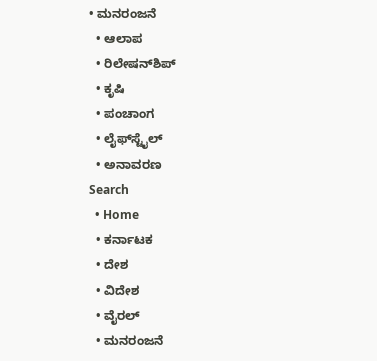• ಮನರಂಜನೆ
  • ಆಲಾಪ
  • ರಿಲೇಷನ್‌ಶಿಪ್
  • ಕೃಷಿ
  • ಪಂಚಾಂಗ
  • ಲೈಫ್‌ಸ್ಟೈಲ್
  • ಅನಾವರಣ
Search
  • Home
  • ಕರ್ನಾಟಕ
  • ದೇಶ
  • ವಿದೇಶ
  • ವೈರಲ್
  • ಮನರಂಜನೆ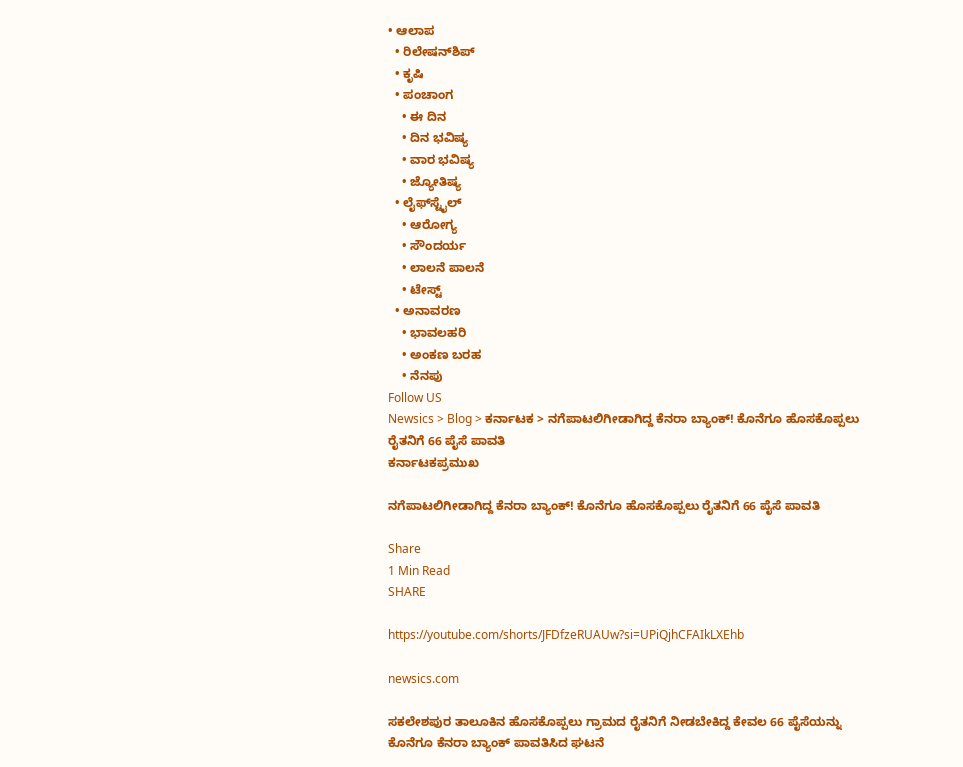• ಆಲಾಪ
  • ರಿಲೇಷನ್‌ಶಿಪ್
  • ಕೃಷಿ
  • ಪಂಚಾಂಗ
    • ಈ ದಿನ
    • ದಿನ ಭವಿಷ್ಯ
    • ವಾರ ಭವಿಷ್ಯ
    • ಜ್ಯೋತಿಷ್ಯ
  • ಲೈಫ್‌ಸ್ಟೈಲ್
    • ಆರೋಗ್ಯ
    • ಸೌಂದರ್ಯ
    • ಲಾಲನೆ ಪಾಲನೆ
    • ಟೇಸ್ಟ್
  • ಅನಾವರಣ
    • ಭಾವಲಹರಿ
    • ಅಂಕಣ ಬರಹ
    • ನೆನಪು
Follow US
Newsics > Blog > ಕರ್ನಾಟಕ > ನಗೆಪಾಟಲಿಗೀಡಾಗಿದ್ದ ಕೆನರಾ‌ ಬ್ಯಾಂಕ್! ಕೊನೆಗೂ ಹೊಸಕೊಪ್ಪಲು ರೈತನಿಗೆ 66 ಪೈಸೆ ಪಾವತಿ
ಕರ್ನಾಟಕಪ್ರಮುಖ

ನಗೆಪಾಟಲಿಗೀಡಾಗಿದ್ದ ಕೆನರಾ‌ ಬ್ಯಾಂಕ್! ಕೊನೆಗೂ ಹೊಸಕೊಪ್ಪಲು ರೈತನಿಗೆ 66 ಪೈಸೆ ಪಾವತಿ

Share
1 Min Read
SHARE

https://youtube.com/shorts/JFDfzeRUAUw?si=UPiQjhCFAIkLXEhb

newsics.com

ಸಕಲೇಶಪುರ ತಾಲೂಕಿನ ಹೊಸಕೊಪ್ಪಲು ಗ್ರಾಮದ ರೈತನಿಗೆ ನೀಡಬೇಕಿದ್ದ ಕೇವಲ 66 ಪೈಸೆಯನ್ನು ಕೊನೆಗೂ ಕೆನರಾ ಬ್ಯಾಂಕ್‌ ಪಾವತಿಸಿದ ಘಟನೆ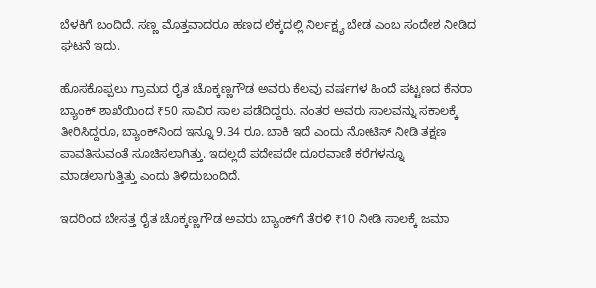ಬೆಳಕಿಗೆ ಬಂದಿದೆ. ಸಣ್ಣ ಮೊತ್ತವಾದರೂ ಹಣದ ಲೆಕ್ಕದಲ್ಲಿ ನಿರ್ಲಕ್ಷ್ಯ ಬೇಡ ಎಂಬ ಸಂದೇಶ ನೀಡಿದ ಘಟನೆ ಇದು.

ಹೊಸಕೊಪ್ಪಲು ಗ್ರಾಮದ ರೈತ ಚೊಕ್ಕಣ್ಣಗೌಡ ಅವರು ಕೆಲವು ವರ್ಷಗಳ ಹಿಂದೆ ಪಟ್ಟಣದ ಕೆನರಾ ಬ್ಯಾಂಕ್ ಶಾಖೆಯಿಂದ ₹50 ಸಾವಿರ ಸಾಲ ಪಡೆದಿದ್ದರು. ನಂತರ ಅವರು ಸಾಲವನ್ನು ಸಕಾಲಕ್ಕೆ ತೀರಿಸಿದ್ದರೂ, ಬ್ಯಾಂಕ್‌ನಿಂದ ಇನ್ನೂ 9.34 ರೂ. ಬಾಕಿ ಇದೆ ಎಂದು ನೋಟಿಸ್ ನೀಡಿ ತಕ್ಷಣ ಪಾವತಿಸುವಂತೆ ಸೂಚಿಸಲಾಗಿತ್ತು. ಇದಲ್ಲದೆ ಪದೇಪದೇ ದೂರವಾಣಿ ಕರೆಗಳನ್ನೂ ಮಾಡಲಾಗುತ್ತಿತ್ತು ಎಂದು ತಿಳಿದುಬಂದಿದೆ.

ಇದರಿಂದ ಬೇಸತ್ತ ರೈತ ಚೊಕ್ಕಣ್ಣಗೌಡ ಅವರು ಬ್ಯಾಂಕ್‌ಗೆ ತೆರಳಿ ₹10 ನೀಡಿ ಸಾಲಕ್ಕೆ ಜಮಾ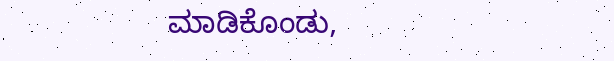ಮಾಡಿಕೊಂಡು,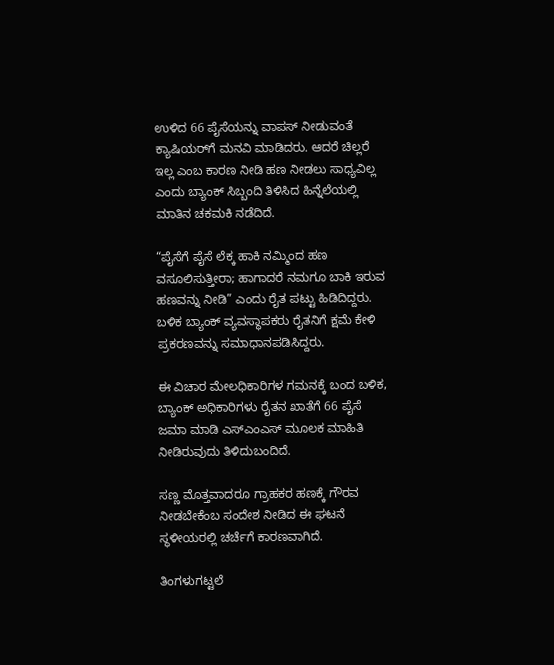ಉಳಿದ 66 ಪೈಸೆಯನ್ನು ವಾಪಸ್ ನೀಡುವಂತೆ ಕ್ಯಾಷಿಯರ್‌ಗೆ ಮನವಿ ಮಾಡಿದರು. ಆದರೆ ಚಿಲ್ಲರೆ ಇಲ್ಲ ಎಂಬ ಕಾರಣ ನೀಡಿ ಹಣ ನೀಡಲು ಸಾಧ್ಯವಿಲ್ಲ ಎಂದು ಬ್ಯಾಂಕ್ ಸಿಬ್ಬಂದಿ ತಿಳಿಸಿದ ಹಿನ್ನೆಲೆಯಲ್ಲಿ ಮಾತಿನ ಚಕಮಕಿ ನಡೆದಿದೆ.

“ಪೈಸೆಗೆ ಪೈಸೆ ಲೆಕ್ಕ ಹಾಕಿ ನಮ್ಮಿಂದ ಹಣ ವಸೂಲಿಸುತ್ತೀರಾ; ಹಾಗಾದರೆ ನಮಗೂ ಬಾಕಿ ಇರುವ ಹಣವನ್ನು ನೀಡಿ” ಎಂದು ರೈತ ಪಟ್ಟು ಹಿಡಿದಿದ್ದರು. ಬಳಿಕ ಬ್ಯಾಂಕ್ ವ್ಯವಸ್ಥಾಪಕರು ರೈತನಿಗೆ ಕ್ಷಮೆ ಕೇಳಿ ಪ್ರಕರಣವನ್ನು ಸಮಾಧಾನಪಡಿಸಿದ್ದರು.

ಈ ವಿಚಾರ ಮೇಲಧಿಕಾರಿಗಳ ಗಮನಕ್ಕೆ ಬಂದ ಬಳಿಕ, ಬ್ಯಾಂಕ್ ಅಧಿಕಾರಿಗಳು ರೈತನ ಖಾತೆಗೆ 66 ಪೈಸೆ ಜಮಾ ಮಾಡಿ ಎಸ್‌ಎಂಎಸ್ ಮೂಲಕ ಮಾಹಿತಿ ನೀಡಿರುವುದು ತಿಳಿದುಬಂದಿದೆ.

ಸಣ್ಣ ಮೊತ್ತವಾದರೂ ಗ್ರಾಹಕರ ಹಣಕ್ಕೆ ಗೌರವ ನೀಡಬೇಕೆಂಬ ಸಂದೇಶ ನೀಡಿದ ಈ ಘಟನೆ ಸ್ಥಳೀಯರಲ್ಲಿ ಚರ್ಚೆಗೆ ಕಾರಣವಾಗಿದೆ.

ತಿಂಗಳುಗಟ್ಟಲೆ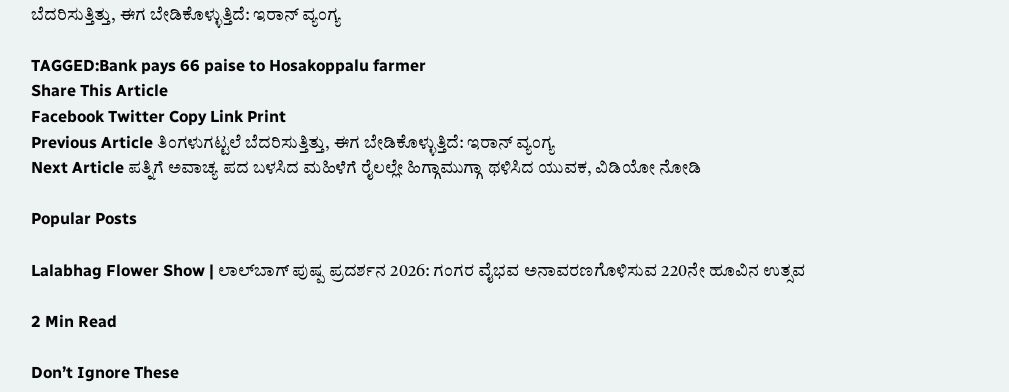ಬೆದರಿಸುತ್ತಿತ್ತು, ಈಗ ಬೇಡಿಕೊಳ್ಳುತ್ತಿದೆ: ಇರಾನ್‌ ವ್ಯಂಗ್ಯ

TAGGED:Bank pays 66 paise to Hosakoppalu farmer
Share This Article
Facebook Twitter Copy Link Print
Previous Article ತಿಂಗಳುಗಟ್ಟಲೆ ಬೆದರಿಸುತ್ತಿತ್ತು, ಈಗ ಬೇಡಿಕೊಳ್ಳುತ್ತಿದೆ: ಇರಾನ್‌ ವ್ಯಂಗ್ಯ
Next Article ಪತ್ನಿಗೆ ಅವಾಚ್ಯ ಪದ ಬಳಸಿದ ಮಹಿಳೆಗೆ ರೈಲಲ್ಲೇ ಹಿಗ್ಗಾಮುಗ್ಗಾ ಥಳಿಸಿದ ಯುವಕ, ವಿಡಿಯೋ‌ ನೋಡಿ

Popular Posts

Lalabhag Flower Show | ಲಾಲ್‌ಬಾಗ್ ಪುಷ್ಪ ಪ್ರದರ್ಶನ 2026: ಗಂಗರ ವೈಭವ ಅನಾವರಣಗೊಳಿಸುವ 220ನೇ ಹೂವಿನ ಉತ್ಸವ

2 Min Read

Don’t Ignore These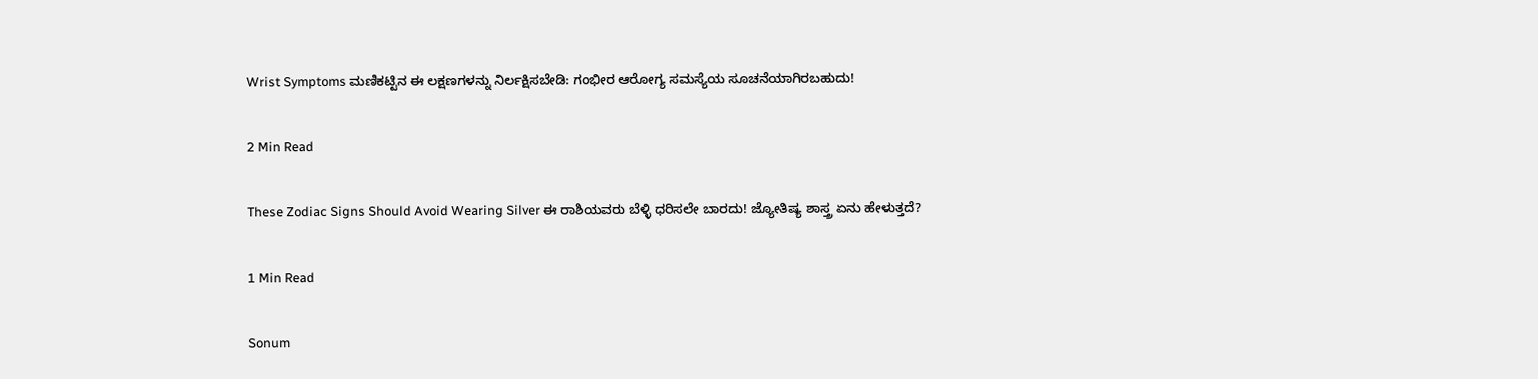Wrist Symptoms ಮಣಿಕಟ್ಟಿನ ಈ ಲಕ್ಷಣಗಳನ್ನು ನಿರ್ಲಕ್ಷಿಸಬೇಡಿ: ಗಂಭೀರ ಆರೋಗ್ಯ ಸಮಸ್ಯೆಯ ಸೂಚನೆಯಾಗಿರಬಹುದು!

2 Min Read

These Zodiac Signs Should Avoid Wearing Silver ಈ ರಾಶಿಯವರು ಬೆಳ್ಳಿ ಧರಿಸಲೇ ಬಾರದು! ಜ್ಯೋತಿಷ್ಯ ಶಾಸ್ತ್ರ ಏನು ಹೇಳುತ್ತದೆ?

1 Min Read

Sonum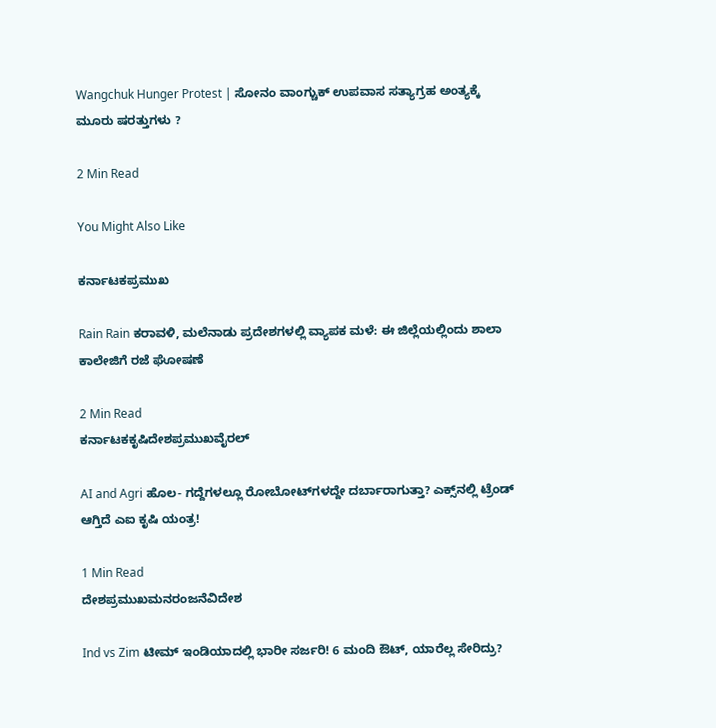Wangchuk Hunger Protest | ಸೋನಂ ವಾಂಗ್ಚುಕ್ ಉಪವಾಸ ಸತ್ಯಾಗ್ರಹ ಅಂತ್ಯಕ್ಕೆ ಮೂರು ಷರತ್ತುಗಳು ?

2 Min Read

You Might Also Like

ಕರ್ನಾಟಕಪ್ರಮುಖ

Rain Rain ಕರಾವಳಿ, ಮಲೆನಾಡು ಪ್ರದೇಶಗಳಲ್ಲಿ ವ್ಯಾಪಕ ಮಳೆ: ಈ ಜಿಲ್ಲೆಯಲ್ಲಿಂದು ಶಾಲಾ ಕಾಲೇಜಿಗೆ ರಜೆ ಘೋಷಣೆ

2 Min Read
ಕರ್ನಾಟಕಕೃಷಿದೇಶಪ್ರಮುಖವೈರಲ್

AI and Agri ಹೊಲ- ಗದ್ದೆಗಳಲ್ಲೂ ರೋಬೋಟ್‌ಗಳದ್ದೇ ದರ್ಬಾರಾಗುತ್ತಾ? ಎಕ್ಸ್‌ನಲ್ಲಿ ಟ್ರೆಂಡ್ ಆಗ್ತಿದೆ ಎಐ ಕೃಷಿ ಯಂತ್ರ!

1 Min Read
ದೇಶಪ್ರಮುಖಮನರಂಜನೆವಿದೇಶ

Ind vs Zim ಟೀಮ್ ಇಂಡಿಯಾದಲ್ಲಿ ಭಾರೀ ಸರ್ಜರಿ! 6 ಮಂದಿ ಔಟ್‌, ಯಾರೆಲ್ಲ ಸೇರಿದ್ರು?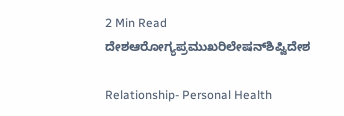2 Min Read
ದೇಶಆರೋಗ್ಯಪ್ರಮುಖರಿಲೇಷನ್‌ಶಿಪ್ವಿದೇಶ

Relationship- Personal Health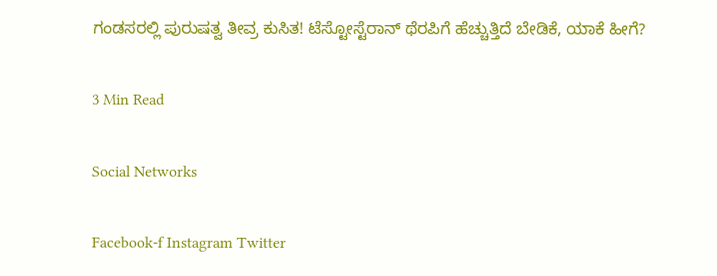ಗಂಡಸರಲ್ಲಿ ಪುರುಷತ್ವ ತೀವ್ರ ಕುಸಿತ! ಟೆಸ್ಟೋಸ್ಟೆರಾನ್ ಥೆರಪಿಗೆ ಹೆಚ್ಚುತ್ತಿದೆ ಬೇಡಿಕೆ, ಯಾಕೆ ಹೀಗೆ?

3 Min Read

Social Networks

Facebook-f Instagram Twitter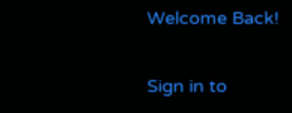Welcome Back!

Sign in to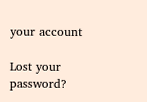your account

Lost your password?